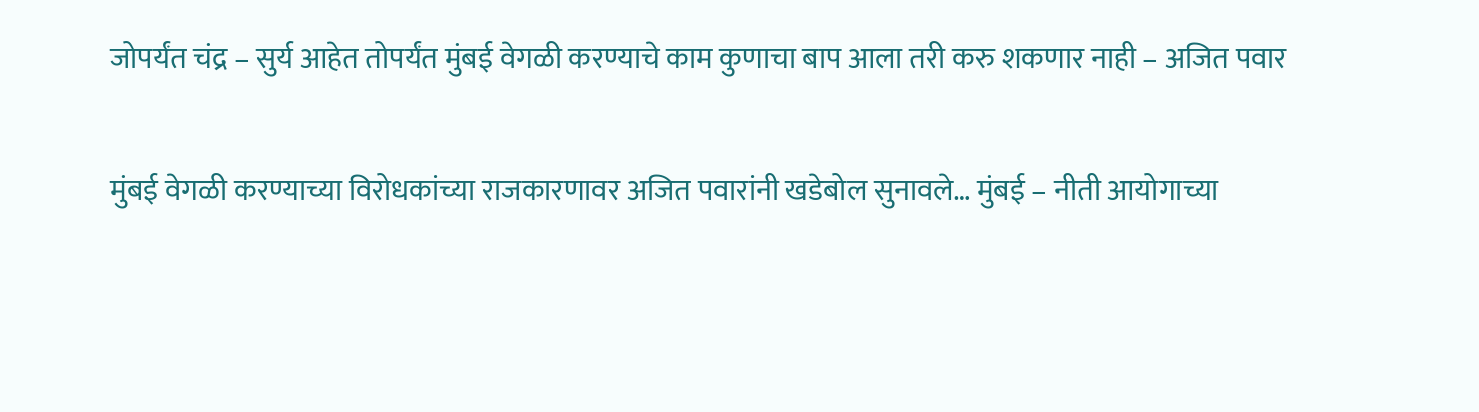जोपर्यंत चंद्र – सुर्य आहेत तोपर्यंत मुंबई वेगळी करण्याचे काम कुणाचा बाप आला तरी करु शकणार नाही – अजित पवार

मुंबई वेगळी करण्याच्या विरोधकांच्या राजकारणावर अजित पवारांनी खडेबोल सुनावले… मुंबई – नीती आयोगाच्या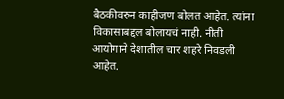बैठकीवरुन काहीजण बोलत आहेत. त्यांना विकासाबद्दल बोलायचं नाही. नीती आयोगाने देशातील चार शहरे निवडली आहेत.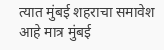त्यात मुंबई शहराचा समावेश आहे मात्र मुंबई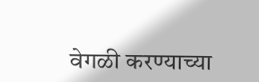वेगळी करण्याच्या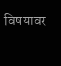विषयावर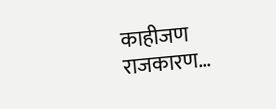काहीजण राजकारण…